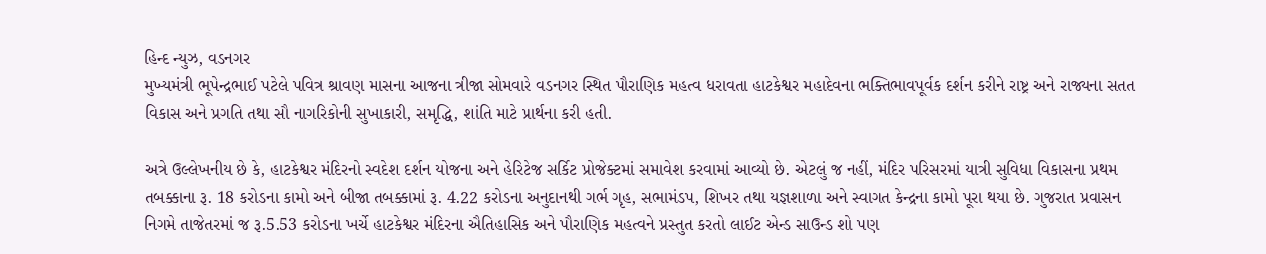હિન્દ ન્યુઝ, વડનગર
મુખ્યમંત્રી ભૂપેન્દ્રભાઈ પટેલે પવિત્ર શ્રાવણ માસના આજના ત્રીજા સોમવારે વડનગર સ્થિત પૌરાણિક મહત્વ ધરાવતા હાટકેશ્વર મહાદેવના ભક્તિભાવપૂર્વક દર્શન કરીને રાષ્ટ્ર અને રાજ્યના સતત વિકાસ અને પ્રગતિ તથા સૌ નાગરિકોની સુખાકારી, સમૃદ્ધિ, શાંતિ માટે પ્રાર્થના કરી હતી.

અત્રે ઉલ્લેખનીય છે કે, હાટકેશ્વર મંદિરનો સ્વદેશ દર્શન યોજના અને હેરિટેજ સર્કિટ પ્રોજેક્ટમાં સમાવેશ કરવામાં આવ્યો છે. એટલું જ નહીં, મંદિર પરિસરમાં યાત્રી સુવિધા વિકાસના પ્રથમ તબક્કાના રૂ. 18 કરોડના કામો અને બીજા તબક્કામાં રૂ. 4.22 કરોડના અનુદાનથી ગર્ભ ગૃહ, સભામંડપ, શિખર તથા યજ્ઞશાળા અને સ્વાગત કેન્દ્રના કામો પૂરા થયા છે. ગુજરાત પ્રવાસન નિગમે તાજેતરમાં જ રૂ.5.53 કરોડના ખર્ચે હાટકેશ્વર મંદિરના ઐતિહાસિક અને પૌરાણિક મહત્વને પ્રસ્તુત કરતો લાઈટ એન્ડ સાઉન્ડ શો પણ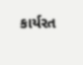કાર્યરત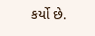કર્યો છે.